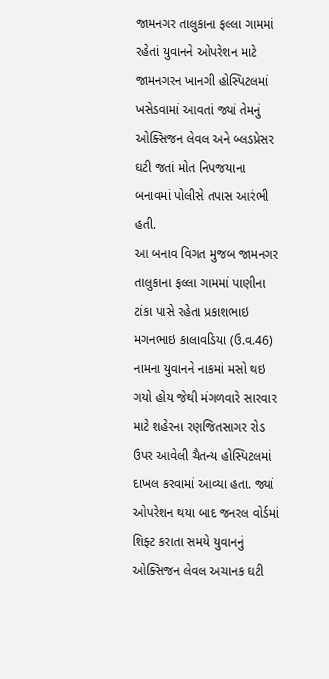જામનગર તાલુકાના ફલ્લા ગામમાં રહેતાં યુવાનને ઓપરેશન માટે જામનગરન ખાનગી હોસ્પિટલમાં ખસેડવામાં આવતાં જ્યાં તેમનું ઓક્સિજન લેવલ અને બ્લડપ્રેસર ઘટી જતાં મોત નિપજયાના બનાવમાં પોલીસે તપાસ આરંભી હતી.
આ બનાવ વિગત મુજબ જામનગર તાલુકાના ફલ્લા ગામમાં પાણીના ટાંકા પાસે રહેતા પ્રકાશભાઇ મગનભાઇ કાલાવડિયા (ઉ.વ.46) નામના યુવાનને નાકમાં મસો થઇ ગયો હોય જેથી મંગળવારે સારવાર માટે શહેરના રણજિતસાગર રોડ ઉપર આવેલી ચૈતન્ય હોસ્પિટલમાં દાખલ કરવામાં આવ્યા હતા. જ્યાં ઓપરેશન થયા બાદ જનરલ વોર્ડમાં શિફ્ટ કરાતા સમયે યુવાનનું ઓક્સિજન લેવલ અચાનક ઘટી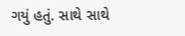ગયું હતું. સાથે સાથે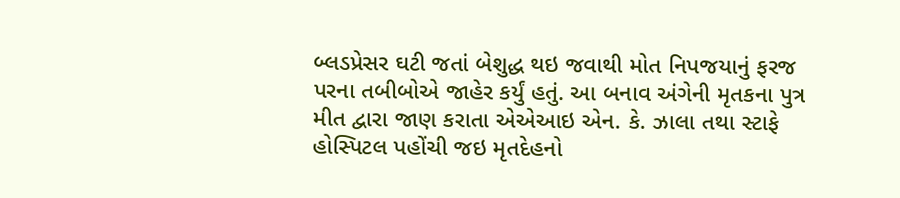બ્લડપ્રેસર ઘટી જતાં બેશુદ્ધ થઇ જવાથી મોત નિપજયાનું ફરજ પરના તબીબોએ જાહેર કર્યું હતું. આ બનાવ અંગેની મૃતકના પુત્ર મીત દ્વારા જાણ કરાતા એએઆઇ એન. કે. ઝાલા તથા સ્ટાફે હોસ્પિટલ પહોંચી જઇ મૃતદેહનો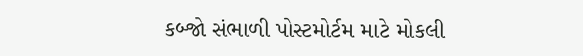કબ્જો સંભાળી પોસ્ટમોર્ટમ માટે મોકલી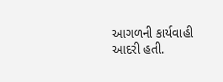આગળની કાર્યવાહી આદરી હતી.